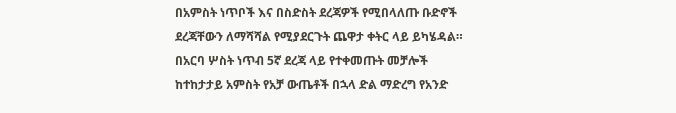በአምስት ነጥቦች እና በስድስት ደረጃዎች የሚበላለጡ ቡድኖች ደረጃቸውን ለማሻሻል የሚያደርጉት ጨዋታ ቀትር ላይ ይካሄዳል።
በአርባ ሦስት ነጥብ 5ኛ ደረጃ ላይ የተቀመጡት መቻሎች ከተከታታይ አምስት የአቻ ውጤቶች በኋላ ድል ማድረግ የአንድ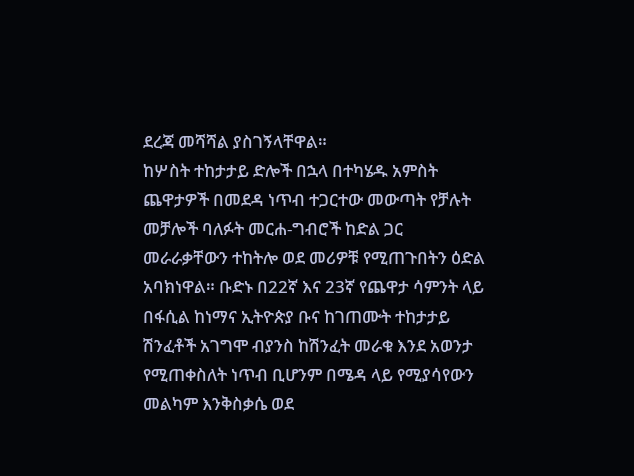ደረጃ መሻሻል ያስገኝላቸዋል።
ከሦስት ተከታታይ ድሎች በኋላ በተካሄዱ አምስት ጨዋታዎች በመደዳ ነጥብ ተጋርተው መውጣት የቻሉት መቻሎች ባለፉት መርሐ-ግብሮች ከድል ጋር መራራቃቸውን ተከትሎ ወደ መሪዎቹ የሚጠጉበትን ዕድል አባክነዋል። ቡድኑ በ22ኛ እና 23ኛ የጨዋታ ሳምንት ላይ በፋሲል ከነማና ኢትዮጵያ ቡና ከገጠሙት ተከታታይ ሽንፈቶች አገግሞ ብያንስ ከሽንፈት መራቁ እንደ አወንታ የሚጠቀስለት ነጥብ ቢሆንም በሜዳ ላይ የሚያሳየውን መልካም እንቅስቃሴ ወደ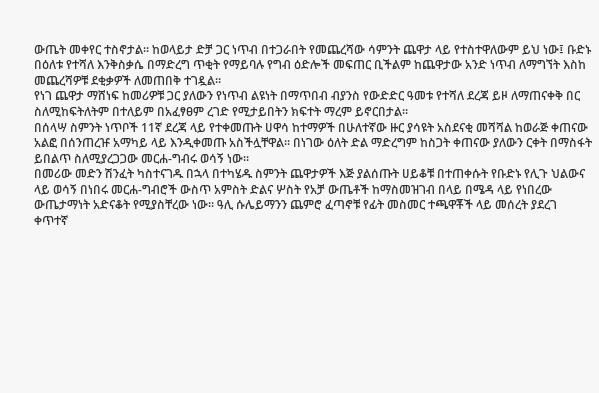ውጤት መቀየር ተስኖታል። ከወላይታ ድቻ ጋር ነጥብ በተጋራበት የመጨረሻው ሳምንት ጨዋታ ላይ የተስተዋለውም ይህ ነው፤ ቡድኑ በዕለቱ የተሻለ እንቅስቃሴ በማድረግ ጥቂት የማይባሉ የግብ ዕድሎች መፍጠር ቢችልም ከጨዋታው አንድ ነጥብ ለማግኘት እስከ መጨረሻዎቹ ደቂቃዎች ለመጠበቅ ተገዷል።
የነገ ጨዋታ ማሸነፍ ከመሪዎቹ ጋር ያለውን የነጥብ ልዩነት በማጥበብ ብያንስ የውድድር ዓመቱ የተሻለ ደረጃ ይዞ ለማጠናቀቅ በር ስለሚከፍትለትም በተለይም በአፈፃፀም ረገድ የሚታይበትን ክፍተት ማረም ይኖርበታል።
በሰላሣ ስምንት ነጥቦች 11ኛ ደረጃ ላይ የተቀመጡት ሀዋሳ ከተማዎች በሁለተኛው ዙር ያሳዩት አስደናቂ መሻሻል ከወራጅ ቀጠናው አልፎ በሰንጠረዡ አማካይ ላይ እንዲቀመጡ አስችሏቸዋል። በነገው ዕለት ድል ማድረግም ከስጋት ቀጠናው ያለውን ርቀት በማስፋት ይበልጥ ስለሚያረጋጋው መርሐ-ግብሩ ወሳኝ ነው።
በመሪው መድን ሽንፈት ካስተናገዱ በኋላ በተካሄዱ ስምንት ጨዋታዎች እጅ ያልሰጡት ሀይቆቹ በተጠቀሱት የቡድኑ የሊጉ ህልውና ላይ ወሳኝ በነበሩ መርሐ-ግብሮች ውስጥ አምስት ድልና ሦስት የአቻ ውጤቶች ከማስመዝገብ በላይ በሜዳ ላይ የነበረው ውጤታማነት አድናቆት የሚያስቸረው ነው። ዓሊ ሱሌይማንን ጨምሮ ፈጣኖቹ የፊት መስመር ተጫዋቾች ላይ መሰረት ያደረገ ቀጥተኛ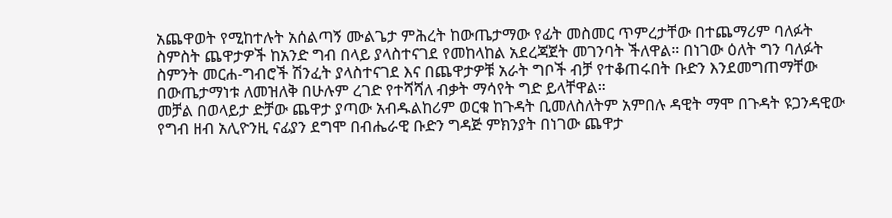አጨዋወት የሚከተሉት አሰልጣኝ ሙልጌታ ምሕረት ከውጤታማው የፊት መስመር ጥምረታቸው በተጨማሪም ባለፉት ስምስት ጨዋታዎች ከአንድ ግብ በላይ ያላስተናገደ የመከላከል አደረጃጀት መገንባት ችለዋል። በነገው ዕለት ግን ባለፉት ስምንት መርሐ-ግብሮች ሽንፈት ያላስተናገደ እና በጨዋታዎቹ አራት ግቦች ብቻ የተቆጠሩበት ቡድን እንደመግጠማቸው በውጤታማነቱ ለመዝለቅ በሁሉም ረገድ የተሻሻለ ብቃት ማሳየት ግድ ይላቸዋል።
መቻል በወላይታ ድቻው ጨዋታ ያጣው አብዱልከሪም ወርቁ ከጉዳት ቢመለስለትም አምበሉ ዳዊት ማሞ በጉዳት ዩጋንዳዊው የግብ ዘብ አሊዮንዚ ናፊያን ደግሞ በብሔራዊ ቡድን ግዳጅ ምክንያት በነገው ጨዋታ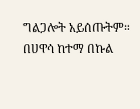ግልጋሎት አይሰጡትም። በሀዋሳ ከተማ በኩል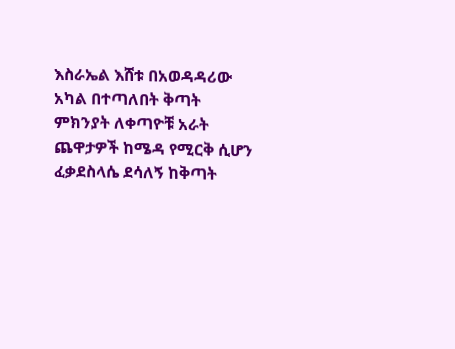እስራኤል እሸቱ በአወዳዳሪው አካል በተጣለበት ቅጣት ምክንያት ለቀጣዮቹ አራት ጨዋታዎች ከሜዳ የሚርቅ ሲሆን ፈቃደስላሴ ደሳለኝ ከቅጣት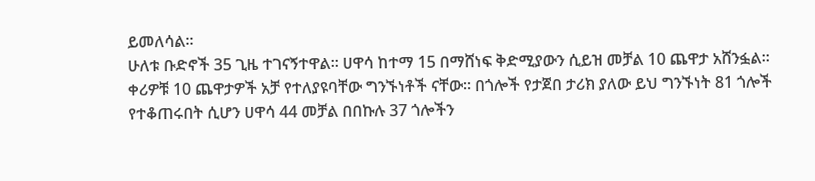ይመለሳል።
ሁለቱ ቡድኖች 35 ጊዜ ተገናኝተዋል። ሀዋሳ ከተማ 15 በማሸነፍ ቅድሚያውን ሲይዝ መቻል 10 ጨዋታ አሸንፏል። ቀሪዎቹ 10 ጨዋታዎች አቻ የተለያዩባቸው ግንኙነቶች ናቸው። በጎሎች የታጀበ ታሪክ ያለው ይህ ግንኙነት 81 ጎሎች የተቆጠሩበት ሲሆን ሀዋሳ 44 መቻል በበኩሉ 37 ጎሎችን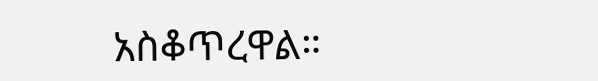አስቆጥረዋል።